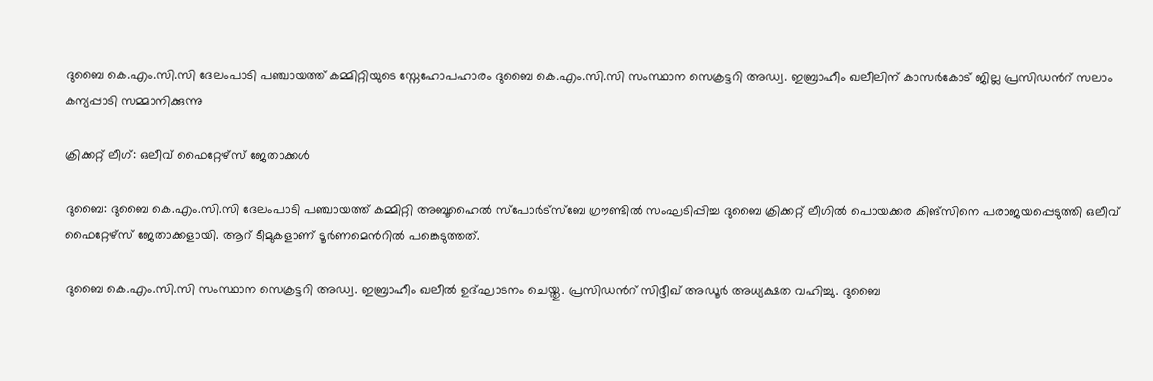ദുബൈ കെ.എം.സി.സി ദേലംപാടി പഞ്ചായത്ത് കമ്മിറ്റിയുടെ സ്നേഹോപഹാരം ദുബൈ കെ.എം.സി.സി സംസ്ഥാന സെക്രട്ടറി അഡ്വ. ഇബ്രാഹീം ഖലീലിന് കാസർകോട് ജില്ല പ്രസിഡന്‍റ് സലാം കന്യപ്പാടി സമ്മാനിക്കുന്നു

ക്രിക്കറ്റ് ലീഗ്: ഒലീവ് ഫൈറ്റേഴ്സ് ജേതാക്കൾ

ദുബൈ: ദുബൈ കെ.എം.സി.സി ദേലംപാടി പഞ്ചായത്ത് കമ്മിറ്റി അബൂഹൈൽ സ്പോർട്സ്ബേ ഗ്രൗണ്ടിൽ സംഘടിപ്പിച്ച ദുബൈ ക്രിക്കറ്റ് ലീഗിൽ പൊയക്കര കിങ്സിനെ പരാജയപ്പെടുത്തി ഒലീവ് ഫൈറ്റേഴ്സ് ജേതാക്കളായി. ആറ് ടീമുകളാണ് ടൂർണമെന്‍റിൽ പങ്കെടുത്തത്.

ദുബൈ കെ.എം.സി.സി സംസ്ഥാന സെക്രട്ടറി അഡ്വ. ഇബ്രാഹീം ഖലീൽ ഉദ്ഘാടനം ചെയ്തു. പ്രസിഡന്‍റ് സിദ്ദീഖ് അഡൂർ അധ്യക്ഷത വഹിച്ചു. ദുബൈ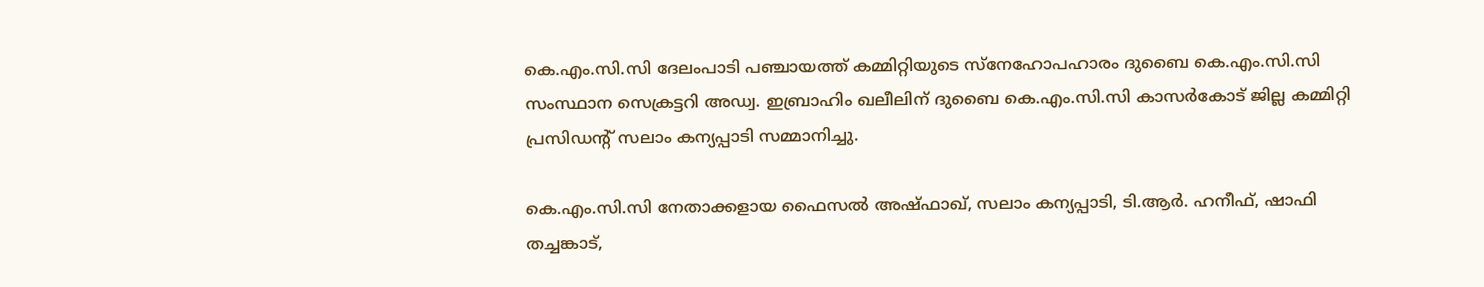കെ.എം.സി.സി ദേലംപാടി പഞ്ചായത്ത് കമ്മിറ്റിയുടെ സ്നേഹോപഹാരം ദുബൈ കെ.എം.സി.സി സംസ്ഥാന സെക്രട്ടറി അഡ്വ. ഇബ്രാഹിം ഖലീലിന് ദുബൈ കെ.എം.സി.സി കാസർകോട് ജില്ല കമ്മിറ്റി പ്രസിഡന്‍റ് സലാം കന്യപ്പാടി സമ്മാനിച്ചു.

കെ.എം.സി.സി നേതാക്കളായ ഫൈസൽ അഷ്ഫാഖ്, സലാം കന്യപ്പാടി, ടി.ആർ. ഹനീഫ്, ഷാഫി തച്ചങ്കാട്,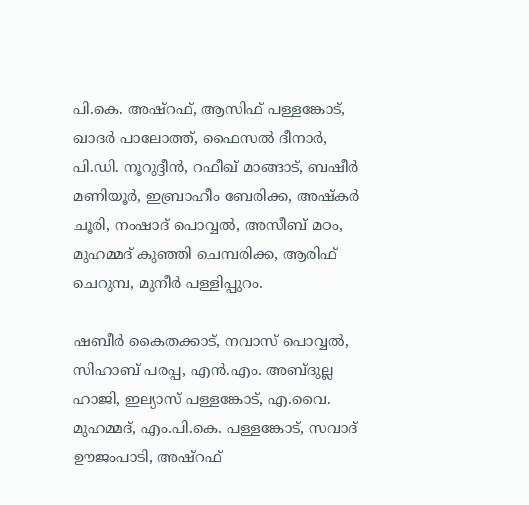പി.കെ. അഷ്റഫ്, ആസിഫ് പള്ളങ്കോട്, ഖാദർ പാലോത്ത്, ഫൈസൽ ദീനാർ, പി.ഡി. നൂറുദ്ദീൻ, റഫീഖ് മാങ്ങാട്, ബഷീർ മണിയൂർ, ഇബ്രാഹീം ബേരിക്ക, അഷ്കർ ചൂരി, നംഷാദ് പൊവ്വൽ, അസീബ് മഠം, മുഹമ്മദ് കുഞ്ഞി ചെമ്പരിക്ക, ആരിഫ് ചെറുമ്പ, മുനീർ പള്ളിപ്പുറം.

ഷബീർ കൈതക്കാട്, നവാസ് പൊവ്വൽ, സിഹാബ് പരപ്പ, എൻ.എം. അബ്ദുല്ല ഹാജി, ഇല്യാസ് പള്ളങ്കോട്, എ.വൈ. മുഹമ്മദ്, എം.പി.കെ. പള്ളങ്കോട്, സവാദ് ഊജംപാടി, അഷ്റഫ്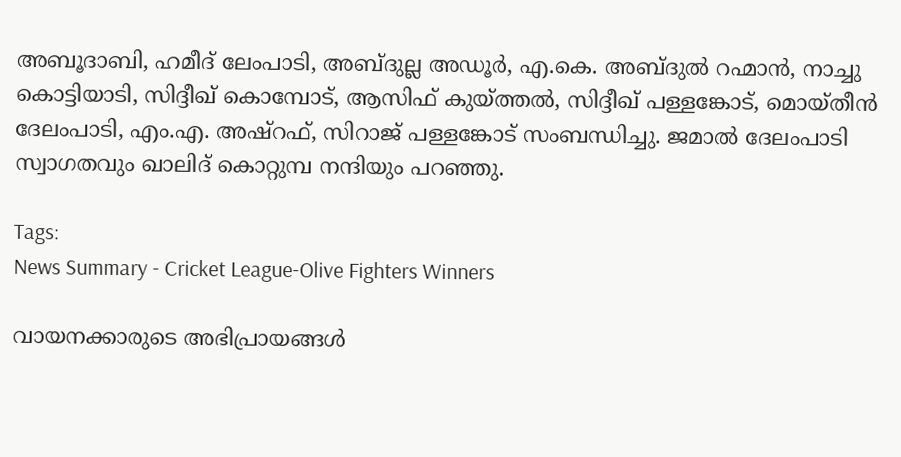അബൂദാബി, ഹമീദ് ലേംപാടി, അബ്ദുല്ല അഡൂർ, എ.കെ. അബ്ദുൽ റഹ്മാൻ, നാച്ചു കൊട്ടിയാടി, സിദ്ദീഖ് കൊമ്പോട്, ആസിഫ് കുയ്ത്തൽ, സിദ്ദീഖ് പള്ളങ്കോട്, മൊയ്തീൻ ദേലംപാടി, എം.എ. അഷ്റഫ്, സിറാജ് പള്ളങ്കോട് സംബന്ധിച്ചു. ജമാൽ ദേലംപാടി സ്വാഗതവും ഖാലിദ് കൊറ്റുമ്പ നന്ദിയും പറഞ്ഞു.

Tags:
News Summary - Cricket League-Olive Fighters Winners

വായനക്കാരുടെ അഭിപ്രായങ്ങള്‍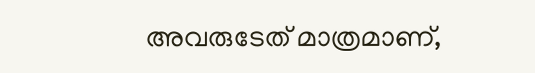അവരുടേത് മാത്രമാണ്,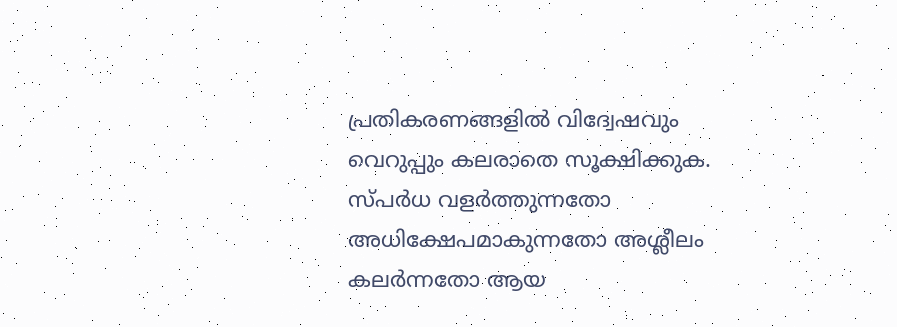പ്രതികരണങ്ങളിൽ വിദ്വേഷവും വെറുപ്പും കലരാതെ സൂക്ഷിക്കുക. സ്പർധ വളർത്തുന്നതോ അധിക്ഷേപമാകുന്നതോ അശ്ലീലം കലർന്നതോ ആയ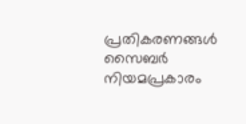പ്രതികരണങ്ങൾ സൈബർ നിയമപ്രകാരം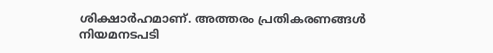ശിക്ഷാർഹമാണ്. അത്തരം പ്രതികരണങ്ങൾ നിയമനടപടി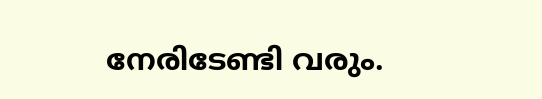നേരിടേണ്ടി വരും.